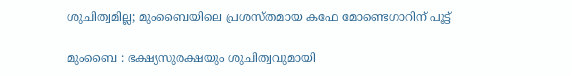ശുചിത്വമില്ല; മുംബൈയിലെ പ്രശസ്തമായ കഫേ മോണ്ടെഗാറിന് പൂട്ട്

മുംബൈ : ഭക്ഷ്യസുരക്ഷയും ശുചിത്വവുമായി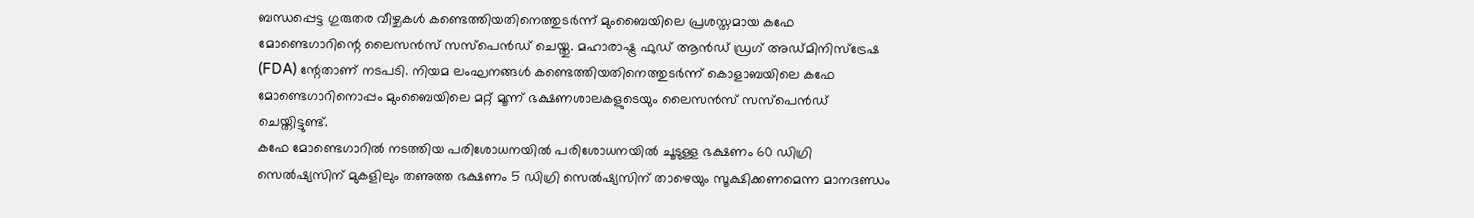ബന്ധപ്പെട്ട ഗുരുതര വീഴ്ചകൾ കണ്ടെത്തിയതിനെത്തുടർന്ന് മുംബൈയിലെ പ്രശസ്തമായ കഫേ മോണ്ടെഗാറിന്റെ ലൈസൻസ് സസ്പെൻഡ് ചെയ്തു. മഹാരാഷ്ട്ര ഫുഡ് ആൻഡ് ഡ്രഗ് അഡ്മിനിസ്ട്രേഷ (FDA) ന്റേതാണ് നടപടി. നിയമ ലംഘനങ്ങൾ കണ്ടെത്തിയതിനെത്തുടർന്ന് കൊളാബയിലെ കഫേ മോണ്ടെഗാറിനൊപ്പം മുംബൈയിലെ മറ്റ് മൂന്ന് ഭക്ഷണശാലകളുടെയും ലൈസൻസ് സസ്പെൻഡ് ചെയ്തിട്ടുണ്ട്.
കഫേ മോണ്ടെഗാറിൽ നടത്തിയ പരിശോധനയിൽ പരിശോധനയിൽ ചൂടുള്ള ഭക്ഷണം 60 ഡിഗ്രി സെൽഷ്യസിന് മുകളിലും തണുത്ത ഭക്ഷണം 5 ഡിഗ്രി സെൽഷ്യസിന് താഴെയും സൂക്ഷിക്കണമെന്ന മാനദണ്ഡം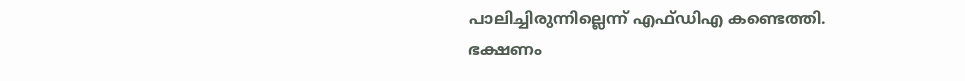പാലിച്ചിരുന്നില്ലെന്ന് എഫ്ഡിഎ കണ്ടെത്തി. ഭക്ഷണം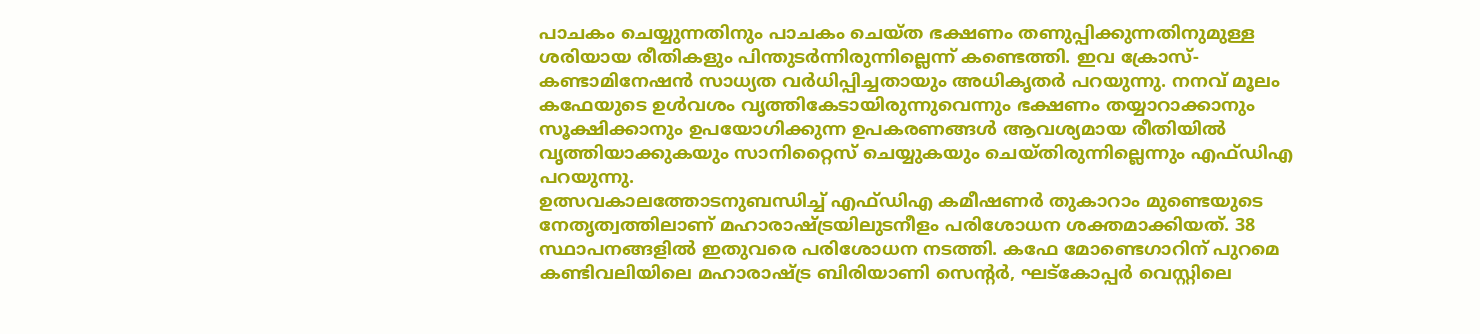പാചകം ചെയ്യുന്നതിനും പാചകം ചെയ്ത ഭക്ഷണം തണുപ്പിക്കുന്നതിനുമുള്ള ശരിയായ രീതികളും പിന്തുടർന്നിരുന്നില്ലെന്ന് കണ്ടെത്തി. ഇവ ക്രോസ്-കണ്ടാമിനേഷൻ സാധ്യത വർധിപ്പിച്ചതായും അധികൃതർ പറയുന്നു. നനവ് മൂലം കഫേയുടെ ഉൾവശം വൃത്തികേടായിരുന്നുവെന്നും ഭക്ഷണം തയ്യാറാക്കാനും സൂക്ഷിക്കാനും ഉപയോഗിക്കുന്ന ഉപകരണങ്ങൾ ആവശ്യമായ രീതിയിൽ വൃത്തിയാക്കുകയും സാനിറ്റൈസ് ചെയ്യുകയും ചെയ്തിരുന്നില്ലെന്നും എഫ്ഡിഎ പറയുന്നു.
ഉത്സവകാലത്തോടനുബന്ധിച്ച് എഫ്ഡിഎ കമീഷണർ തുകാറാം മുണ്ടെയുടെ നേതൃത്വത്തിലാണ് മഹാരാഷ്ട്രയിലുടനീളം പരിശോധന ശക്തമാക്കിയത്. 38 സ്ഥാപനങ്ങളിൽ ഇതുവരെ പരിശോധന നടത്തി. കഫേ മോണ്ടെഗാറിന് പുറമെ കണ്ടിവലിയിലെ മഹാരാഷ്ട്ര ബിരിയാണി സെന്റർ, ഘട്കോപ്പർ വെസ്റ്റിലെ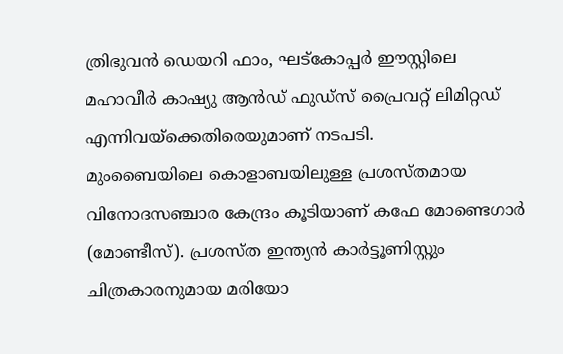ത്രിഭുവൻ ഡെയറി ഫാം, ഘട്കോപ്പർ ഈസ്റ്റിലെ മഹാവീർ കാഷ്യു ആൻഡ് ഫുഡ്സ് പ്രൈവറ്റ് ലിമിറ്റഡ് എന്നിവയ്ക്കെതിരെയുമാണ് നടപടി.
മുംബൈയിലെ കൊളാബയിലുള്ള പ്രശസ്തമായ വിനോദസഞ്ചാര കേന്ദ്രം കൂടിയാണ് കഫേ മോണ്ടെഗാർ (മോണ്ടീസ്). പ്രശസ്ത ഇന്ത്യൻ കാർട്ടൂണിസ്റ്റും ചിത്രകാരനുമായ മരിയോ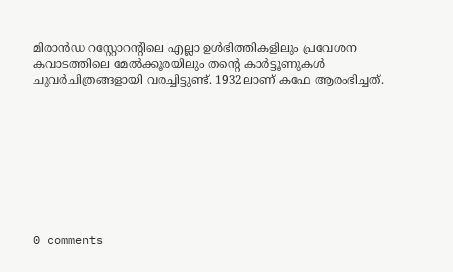മിരാൻഡ റസ്റ്റോറൻ്റിലെ എല്ലാ ഉൾഭിത്തികളിലും പ്രവേശന കവാടത്തിലെ മേൽക്കൂരയിലും തൻ്റെ കാർട്ടൂണുകൾ ചുവർചിത്രങ്ങളായി വരച്ചിട്ടുണ്ട്. 1932ലാണ് കഫേ ആരംഭിച്ചത്.









0 comments